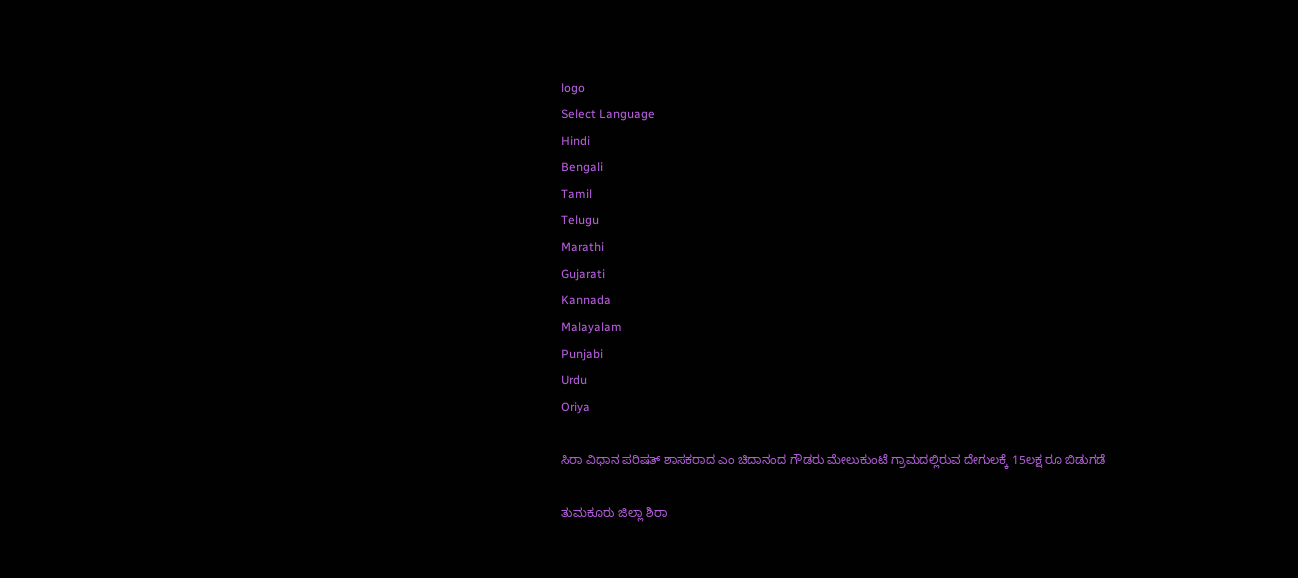logo
Select Language
Hindi
Bengali
Tamil
Telugu
Marathi
Gujarati
Kannada
Malayalam
Punjabi
Urdu
Oriya

ಸಿರಾ ವಿಧಾನ ಪರಿಷತ್ ಶಾಸಕರಾದ ಎಂ ಚಿದಾನಂದ ಗೌಡರು ಮೇಲುಕುಂಟೆ ಗ್ರಾಮದಲ್ಲಿರುವ ದೇಗುಲಕ್ಕೆ 15ಲಕ್ಷ ರೂ ಬಿಡುಗಡೆ

ತುಮಕೂರು ಜಿಲ್ಲಾ ಶಿರಾ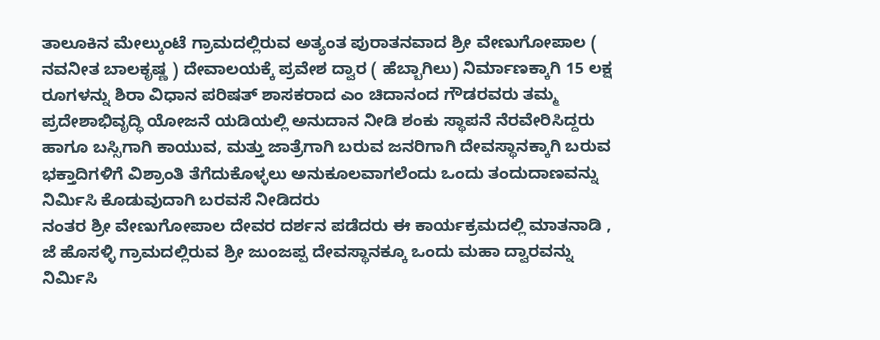ತಾಲೂಕಿನ ಮೇಲ್ಕುಂಟೆ ಗ್ರಾಮದಲ್ಲಿರುವ ಅತ್ಯಂತ ಪುರಾತನವಾದ ಶ್ರೀ ವೇಣುಗೋಪಾಲ ( ನವನೀತ ಬಾಲಕೃಷ್ಣ ) ದೇವಾಲಯಕ್ಕೆ ಪ್ರವೇಶ ದ್ವಾರ ( ಹೆಬ್ಬಾಗಿಲು) ನಿರ್ಮಾಣಕ್ಕಾಗಿ 15 ಲಕ್ಷ ರೂಗಳನ್ನು ಶಿರಾ ವಿಧಾನ ಪರಿಷತ್ ಶಾಸಕರಾದ ಎಂ ಚಿದಾನಂದ ಗೌಡರವರು ತಮ್ಮ ಪ್ರದೇಶಾಭಿವೃದ್ಧಿ ಯೋಜನೆ ಯಡಿಯಲ್ಲಿ ಅನುದಾನ ನೀಡಿ ಶಂಕು ಸ್ಥಾಪನೆ ನೆರವೇರಿಸಿದ್ದರು
ಹಾಗೂ ಬಸ್ಸಿಗಾಗಿ ಕಾಯುವ, ಮತ್ತು ಜಾತ್ರೆಗಾಗಿ ಬರುವ ಜನರಿಗಾಗಿ ದೇವಸ್ಥಾನಕ್ಕಾಗಿ ಬರುವ ಭಕ್ತಾದಿಗಳಿಗೆ ವಿಶ್ರಾಂತಿ ತೆಗೆದುಕೊಳ್ಳಲು ಅನುಕೂಲವಾಗಲೆಂದು ಒಂದು ತಂದುದಾಣವನ್ನು
ನಿರ್ಮಿಸಿ ಕೊಡುವುದಾಗಿ ಬರವಸೆ ನೀಡಿದರು
ನಂತರ ಶ್ರೀ ವೇಣುಗೋಪಾಲ ದೇವರ ದರ್ಶನ ಪಡೆದರು ಈ ಕಾರ್ಯಕ್ರಮದಲ್ಲಿ ಮಾತನಾಡಿ , ಜೆ ಹೊಸಳ್ಳಿ ಗ್ರಾಮದಲ್ಲಿರುವ ಶ್ರೀ ಜುಂಜಪ್ಪ ದೇವಸ್ಥಾನಕ್ಕೂ ಒಂದು ಮಹಾ ದ್ವಾರವನ್ನು ನಿರ್ಮಿಸಿ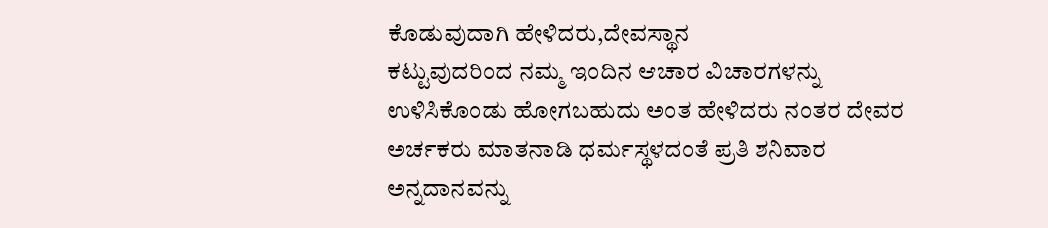ಕೊಡುವುದಾಗಿ ಹೇಳಿದರು,ದೇವಸ್ಥಾನ
ಕಟ್ಟುವುದರಿಂದ ನಮ್ಮ ಇಂದಿನ ಆಚಾರ ವಿಚಾರಗಳನ್ನು ಉಳಿಸಿಕೊಂಡು ಹೋಗಬಹುದು ಅಂತ ಹೇಳಿದರು ನಂತರ ದೇವರ ಅರ್ಚಕರು ಮಾತನಾಡಿ ಧರ್ಮಸ್ಥಳದಂತೆ ಪ್ರತಿ ಶನಿವಾರ ಅನ್ನದಾನವನ್ನು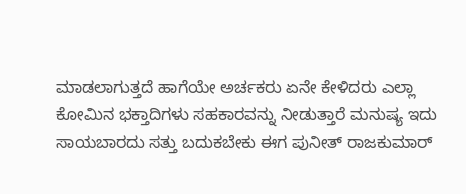ಮಾಡಲಾಗುತ್ತದೆ ಹಾಗೆಯೇ ಅರ್ಚಕರು ಏನೇ ಕೇಳಿದರು ಎಲ್ಲಾ ಕೋಮಿನ ಭಕ್ತಾದಿಗಳು ಸಹಕಾರವನ್ನು ನೀಡುತ್ತಾರೆ ಮನುಷ್ಯ ಇದು ಸಾಯಬಾರದು ಸತ್ತು ಬದುಕಬೇಕು ಈಗ ಪುನೀತ್ ರಾಜಕುಮಾರ್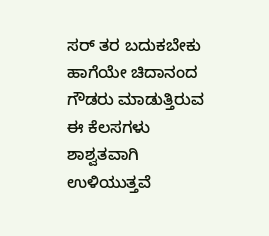ಸರ್ ತರ ಬದುಕಬೇಕು ಹಾಗೆಯೇ ಚಿದಾನಂದ ಗೌಡರು ಮಾಡುತ್ತಿರುವ ಈ ಕೆಲಸಗಳು ಶಾಶ್ವತವಾಗಿ ಉಳಿಯುತ್ತವೆ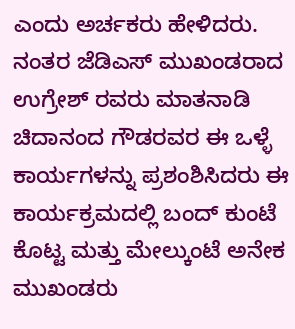ಎಂದು ಅರ್ಚಕರು ಹೇಳಿದರು. ನಂತರ ಜೆಡಿಎಸ್ ಮುಖಂಡರಾದ ಉಗ್ರೇಶ್ ರವರು ಮಾತನಾಡಿ ಚಿದಾನಂದ ಗೌಡರವರ ಈ ಒಳ್ಳೆ ಕಾರ್ಯಗಳನ್ನು ಪ್ರಶಂಶಿಸಿದರು ಈ ಕಾರ್ಯಕ್ರಮದಲ್ಲಿ ಬಂದ್ ಕುಂಟೆ ಕೊಟ್ಟ ಮತ್ತು ಮೇಲ್ಕುಂಟೆ ಅನೇಕ ಮುಖಂಡರು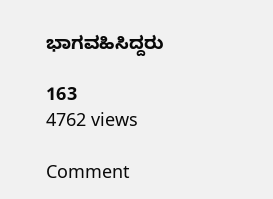ಭಾಗವಹಿಸಿದ್ದರು

163
4762 views

Comment